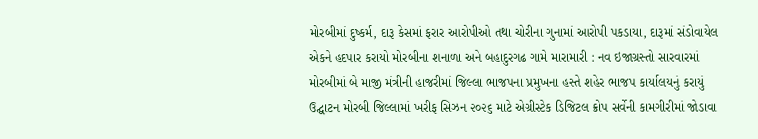મોરબીમાં દુષ્કર્મ, દારૂ કેસમાં ફરાર આરોપીઓ તથા ચોરીના ગુનામાં આરોપી પકડાયા, દારૂમાં સંડોવાયેલ એકને હદપાર કરાયો મોરબીના શનાળા અને બહાદુરગઢ ગામે મારામારી : નવ ઇજાગ્રસ્તો સારવારમાં મોરબીમાં બે માજી મંત્રીની હાજરીમાં જિલ્લા ભાજપના પ્રમુખના હસ્તે શહેર ભાજપ કાર્યાલયનું કરાયું ઉદ્ઘાટન મોરબી જિલ્લામાં ખરીફ સિઝન ૨૦૨૬ માટે એગ્રીસ્ટેક ડિજિટલ ક્રોપ સર્વેની કામગીરીમાં જોડાવા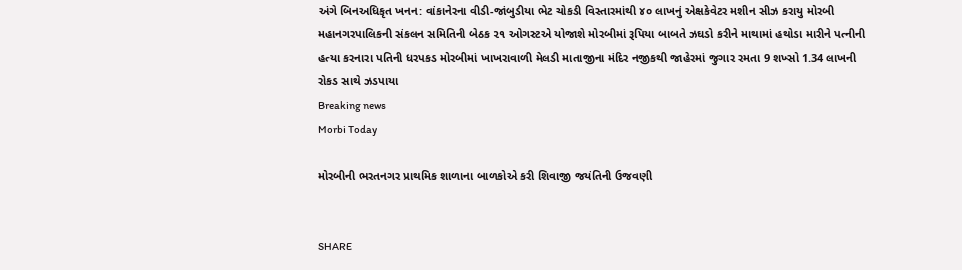અંગે બિનઅધિકૃત ખનન: વાંકાનેરના વીડી-જાંબુડીયા ભેટ ચોકડી વિસ્તારમાંથી ૪૦ લાખનું એક્ષકેવેટર મશીન સીઝ કરાયુ મોરબી મહાનગરપાલિકની સંકલન સમિતિની બેઠક ૨૧ ઓગસ્ટએ યોજાશે મોરબીમાં રૂપિયા બાબતે ઝઘડો કરીને માથામાં હથોડા મારીને પત્નીની હત્યા કરનારા પતિની ધરપકડ મોરબીમાં ખાખરાવાળી મેલડી માતાજીના મંદિર નજીકથી જાહેરમાં જુગાર રમતા 9 શખ્સો 1.34 લાખની રોકડ સાથે ઝડપાયા
Breaking news
Morbi Today

મોરબીની ભરતનગર પ્રાથમિક શાળાના બાળકોએ કરી શિવાજી જયંતિની ઉજવણી


SHARE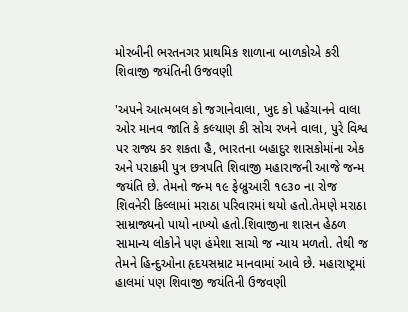મોરબીની ભરતનગર પ્રાથમિક શાળાના બાળકોએ કરી શિવાજી જયંતિની ઉજવણી

'અપને આત્મબલ કો જગાનેવાલા, ખુદ કો પહેચાનને વાલા ઓર માનવ જાતિ કે કલ્યાણ કી સોચ રખને વાલા, પુરે વિશ્વ પર રાજ્ય કર શકતા હૈ, ભારતના બહાદુર શાસકોમાંના એક અને પરાક્રમી પુત્ર છત્રપતિ શિવાજી મહારાજની આજે જન્મ જયંતિ છે. તેમનો જન્મ ૧૯ ફેબ્રુઆરી ૧૯૩૦ ના રોજ શિવનેરી કિલ્લામાં મરાઠા પરિવારમાં થયો હતો.તેમણે મરાઠા સામ્રાજ્યનો પાયો નાખ્યો હતો.શિવાજીના શાસન હેઠળ સામાન્ય લોકોને પણ હંમેશા સાચો જ ન્યાય મળતો. તેથી જ તેમને હિન્દુઓના હૃદયસમ્રાટ માનવામાં આવે છે. મહારાષ્ટ્રમાં હાલમાં પણ શિવાજી જયંતિની ઉજવણી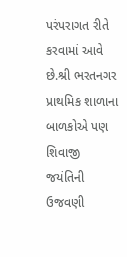પરંપરાગત રીતે કરવામાં આવે છે.શ્રી ભરતનગર પ્રાથમિક શાળાના બાળકોએ પણ શિવાજી જયંતિની ઉજવણી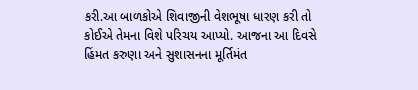કરી.આ બાળકોએ શિવાજીની વેશભૂષા ધારણ કરી તો કોઈએ તેમના વિશે પરિચય આપ્યો. આજના આ દિવસે હિંમત કરુણા અને સુશાસનના મૂર્તિમંત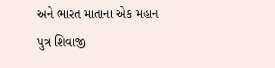અને ભારત માતાના એક મહાન પુત્ર શિવાજી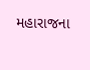મહારાજના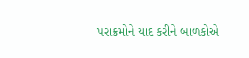પરાક્રમોને યાદ કરીને બાળકોએ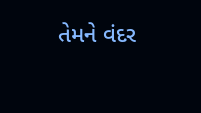તેમને વંદર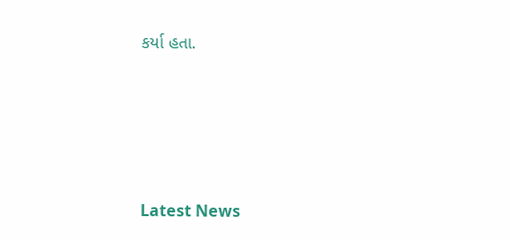કર્યા હતા.






Latest News